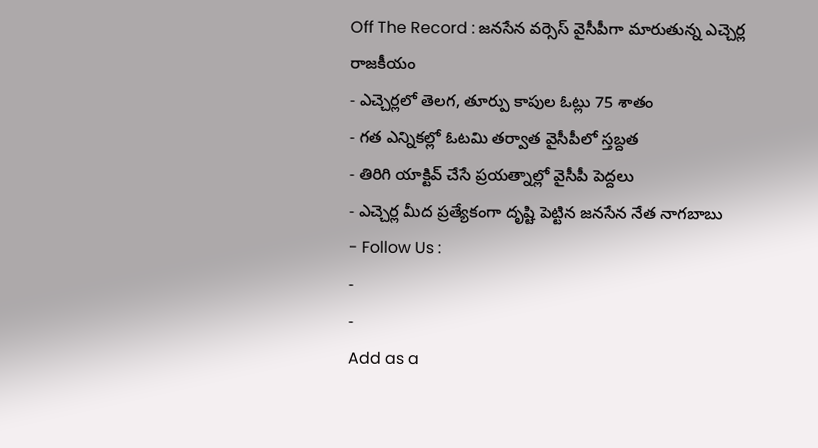Off The Record : జనసేన వర్సెస్ వైసీపీగా మారుతున్న ఎచ్చెర్ల రాజకీయం
- ఎచ్చెర్లలో తెలగ, తూర్పు కాపుల ఓట్లు 75 శాతం
- గత ఎన్నికల్లో ఓటమి తర్వాత వైసీపీలో స్తబ్దత
- తిరిగి యాక్టివ్ చేసే ప్రయత్నాల్లో వైసీపీ పెద్దలు
- ఎచ్చెర్ల మీద ప్రత్యేకంగా దృష్టి పెట్టిన జనసేన నేత నాగబాబు
- Follow Us :
-
-
Add as a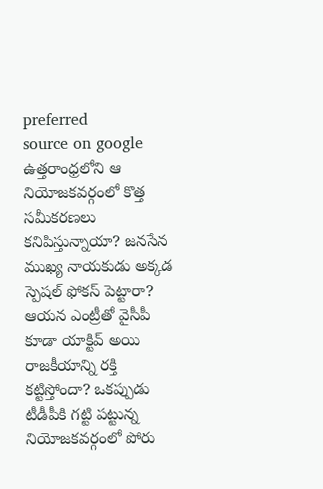preferred
source on google
ఉత్తరాంధ్రలోని ఆ నియోజకవర్గంలో కొత్త సమీకరణలు కనిపిస్తున్నాయా? జనసేన ముఖ్య నాయకుడు అక్కడ స్పెషల్ ఫోకస్ పెట్టారా? ఆయన ఎంట్రీతో వైసీపీ కూడా యాక్టివ్ అయి రాజకీయాన్ని రక్తి కట్టిస్తోందా? ఒకప్పుడు టీడీపీకి గట్టి పట్టున్న నియోజకవర్గంలో పోరు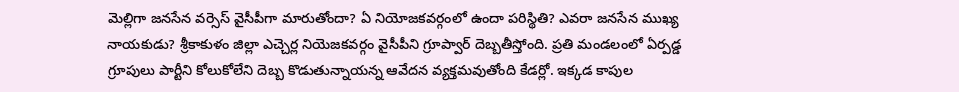మెల్లిగా జనసేన వర్సెస్ వైసీపీగా మారుతోందా? ఏ నియోజకవర్గంలో ఉందా పరిస్థితి? ఎవరా జనసేన ముఖ్య నాయకుడు? శ్రీకాకుళం జిల్లా ఎచ్చెర్ల నియెజకవర్గం వైసీపీని గ్రూప్వార్ దెబ్బతీస్తోంది. ప్రతి మండలంలో ఏర్పడ్డ గ్రూపులు పార్టీని కోలుకోలేని దెబ్బ కొడుతున్నాయన్న ఆవేదన వ్యక్తమవుతోంది కేడర్లో. ఇక్కడ కాపుల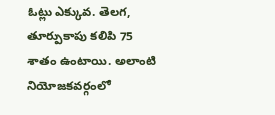ఓట్లు ఎక్కువ. తెలగ, తూర్పుకాపు కలిపి 75 శాతం ఉంటాయి. అలాంటి నియోజకవర్గంలో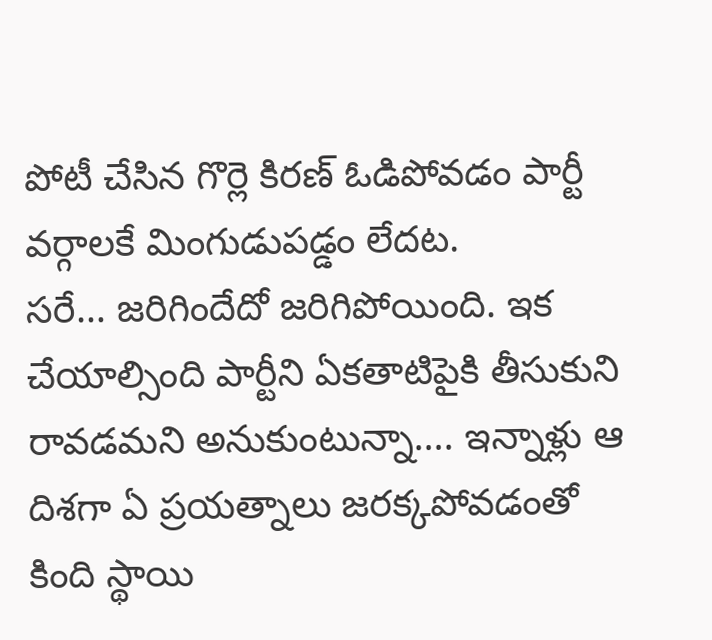పోటీ చేసిన గొర్లె కిరణ్ ఓడిపోవడం పార్టీ వర్గాలకే మింగుడుపడ్డం లేదట.
సరే… జరిగిందేదో జరిగిపోయింది. ఇక చేయాల్సింది పార్టీని ఏకతాటిపైకి తీసుకుని రావడమని అనుకుంటున్నా…. ఇన్నాళ్లు ఆ దిశగా ఏ ప్రయత్నాలు జరక్కపోవడంతో కింది స్థాయి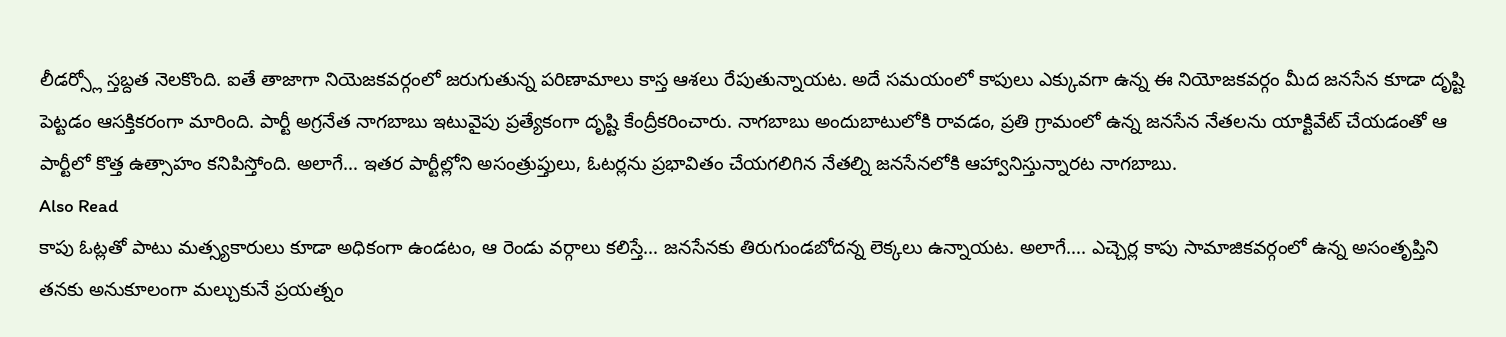లీడర్స్లో స్తబ్దత నెలకొంది. ఐతే తాజాగా నియెజకవర్గంలో జరుగుతున్న పరిణామాలు కాస్త ఆశలు రేపుతున్నాయట. అదే సమయంలో కాపులు ఎక్కువగా ఉన్న ఈ నియోజకవర్గం మీద జనసేన కూడా దృష్టి పెట్టడం ఆసక్తికరంగా మారింది. పార్టీ అగ్రనేత నాగబాబు ఇటువైపు ప్రత్యేకంగా దృష్టి కేంద్రీకరించారు. నాగబాబు అందుబాటులోకి రావడం, ప్రతి గ్రామంలో ఉన్న జనసేన నేతలను యాక్టివేట్ చేయడంతో ఆ పార్టీలో కొత్త ఉత్సాహం కనిపిస్తోంది. అలాగే… ఇతర పార్టీల్లోని అసంత్రుప్తులు, ఓటర్లను ప్రభావితం చేయగలిగిన నేతల్ని జనసేనలోకి ఆహ్వానిస్తున్నారట నాగబాబు.
Also Read
కాపు ఓట్లతో పాటు మత్స్యకారులు కూడా అధికంగా ఉండటం, ఆ రెండు వర్గాలు కలిస్తే… జనసేనకు తిరుగుండబోదన్న లెక్కలు ఉన్నాయట. అలాగే…. ఎచ్చెర్ల కాపు సామాజికవర్గంలో ఉన్న అసంతృప్తిని తనకు అనుకూలంగా మల్చుకునే ప్రయత్నం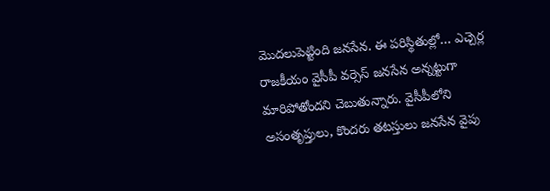మొదలుపెట్టింది జనసేన. ఈ పరిస్థితుల్లో… ఎచ్చెర్ల రాజకీయం వైసీపీ వర్సెస్ జనసేన అన్నట్టుగా మారిపోతోందని చెబుతున్నారు. వైసీపీలోని అసంతృప్తులు, కొందరు తటస్తులు జనసేన వైపు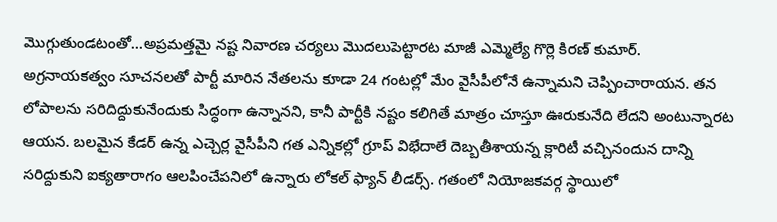మొగ్గుతుండటంతో…అప్రమత్తమై నష్ట నివారణ చర్యలు మొదలుపెట్టారట మాజీ ఎమ్మెల్యే గొర్లె కిరణ్ కుమార్.
అగ్రనాయకత్వం సూచనలతో పార్టీ మారిన నేతలను కూడా 24 గంటల్లో మేం వైసీపీలోనే ఉన్నామని చెప్పించారాయన. తన లోపాలను సరిదిద్దుకునేందుకు సిద్ధంగా ఉన్నానని, కానీ పార్టీకి నష్టం కలిగితే మాత్రం చూస్తూ ఊరుకునేది లేదని అంటున్నారట ఆయన. బలమైన కేడర్ ఉన్న ఎచ్చెర్ల వైసీపీని గత ఎన్నికల్లో గ్రూప్ విభేదాలే దెబ్బతీశాయన్న క్లారిటీ వచ్చినందున దాన్ని సరిద్దుకుని ఐక్యతారాగం ఆలపించేపనిలో ఉన్నారు లోకల్ ఫ్యాన్ లీడర్స్. గతంలో నియోజకవర్గ స్థాయిలో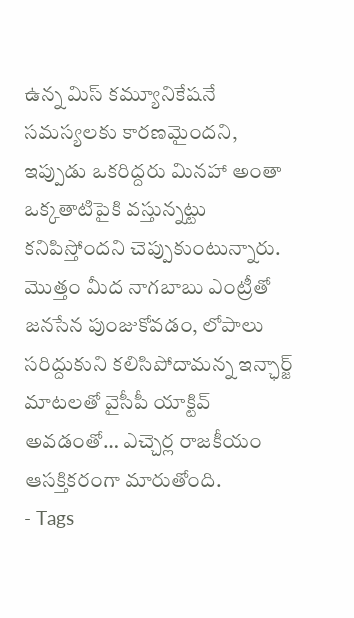ఉన్న మిస్ కమ్యూనికేషనే సమస్యలకు కారణమైందని, ఇప్పుడు ఒకరిద్దరు మినహా అంతా ఒక్కతాటిపైకి వస్తున్నట్టు కనిపిస్తోందని చెప్పుకుంటున్నారు. మొత్తం మీద నాగబాబు ఎంట్రీతో జనసేన పుంజుకోవడం, లోపాలు సరిద్దుకుని కలిసిపోదామన్న ఇన్ఛార్జ్ మాటలతో వైసీపీ యాక్టివ్ అవడంతో… ఎచ్చెర్ల రాజకీయం ఆసక్తికరంగా మారుతోంది.
- Tags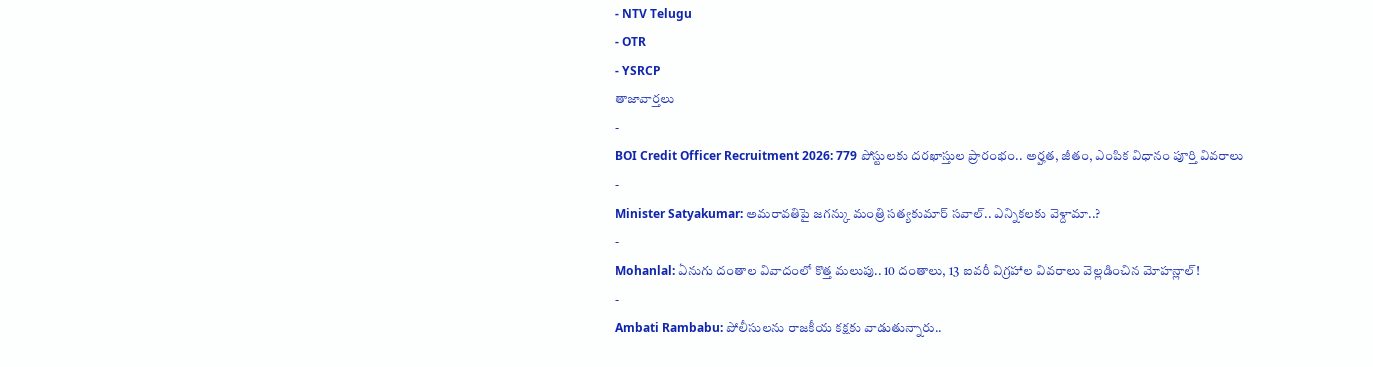- NTV Telugu
- OTR
- YSRCP
తాజావార్తలు
-
BOI Credit Officer Recruitment 2026: 779 పోస్టులకు దరఖాస్తుల ప్రారంభం.. అర్హత, జీతం, ఎంపిక విధానం పూర్తి వివరాలు
-
Minister Satyakumar: అమరావతిపై జగన్కు మంత్రి సత్యకుమార్ సవాల్.. ఎన్నికలకు వెళ్దామా..?
-
Mohanlal: ఏనుగు దంతాల వివాదంలో కొత్త మలుపు.. 10 దంతాలు, 13 ఐవరీ విగ్రహాల వివరాలు వెల్లడించిన మోహన్లాల్!
-
Ambati Rambabu: పోలీసులను రాజకీయ కక్షకు వాడుతున్నారు..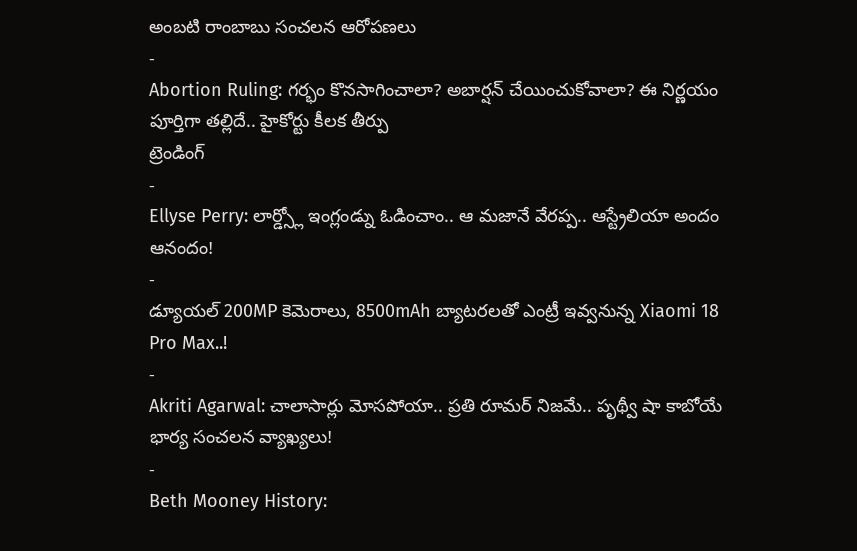అంబటి రాంబాబు సంచలన ఆరోపణలు
-
Abortion Ruling: గర్భం కొనసాగించాలా? అబార్షన్ చేయించుకోవాలా? ఈ నిర్ణయం పూర్తిగా తల్లిదే.. హైకోర్టు కీలక తీర్పు
ట్రెండింగ్
-
Ellyse Perry: లార్డ్స్లో ఇంగ్లండ్ను ఓడించాం.. ఆ మజానే వేరప్ప.. ఆస్ట్రేలియా అందం ఆనందం!
-
డ్యూయల్ 200MP కెమెరాలు, 8500mAh బ్యాటరలతో ఎంట్రీ ఇవ్వనున్న Xiaomi 18 Pro Max..!
-
Akriti Agarwal: చాలాసార్లు మోసపోయా.. ప్రతి రూమర్ నిజమే.. పృథ్వీ షా కాబోయే భార్య సంచలన వ్యాఖ్యలు!
-
Beth Mooney History: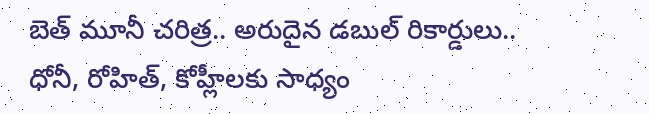బెత్ మూనీ చరిత్ర.. అరుదైన డబుల్ రికార్డులు.. ధోనీ, రోహిత్, కోహ్లీలకు సాధ్యం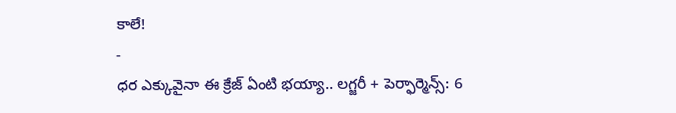కాలే!
-
ధర ఎక్కువైనా ఈ క్రేజ్ ఏంటి భయ్యా.. లగ్జరీ + పెర్ఫార్మెన్స్: 6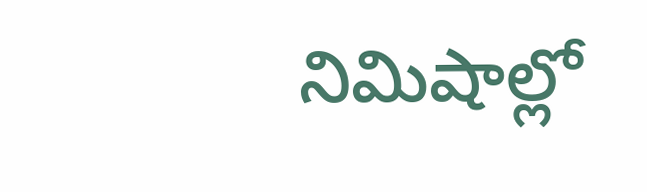నిమిషాల్లో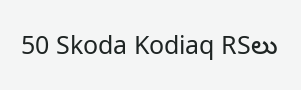50 Skoda Kodiaq RSలు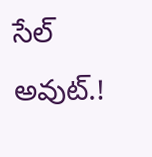సేల్ అవుట్.!